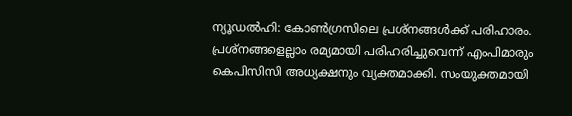ന്യൂഡൽഹി: കോൺഗ്രസിലെ പ്രശ്നങ്ങൾക്ക് പരിഹാരം. പ്രശ്നങ്ങളെല്ലാം രമ്യമായി പരിഹരിച്ചുവെന്ന് എംപിമാരും കെപിസിസി അധ്യക്ഷനും വ്യക്തമാക്കി. സംയുക്തമായി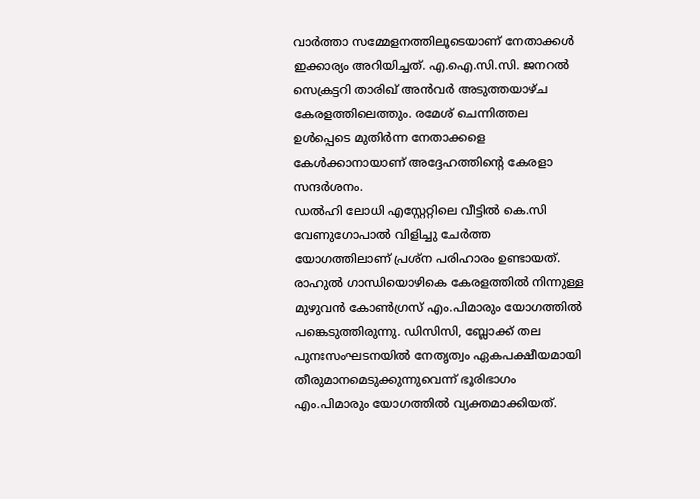വാർത്താ സമ്മേളനത്തിലൂടെയാണ് നേതാക്കൾ ഇക്കാര്യം അറിയിച്ചത്. എ.ഐ.സി.സി. ജനറൽ സെക്രട്ടറി താരിഖ് അൻവർ അടുത്തയാഴ്ച കേരളത്തിലെത്തും. രമേശ് ചെന്നിത്തല ഉൾപ്പെടെ മുതിർന്ന നേതാക്കളെ കേൾക്കാനായാണ് അദ്ദേഹത്തിന്റെ കേരളാ സന്ദർശനം.
ഡൽഹി ലോധി എസ്റ്റേറ്റിലെ വീട്ടിൽ കെ.സി വേണുഗോപാൽ വിളിച്ചു ചേർത്ത യോഗത്തിലാണ് പ്രശ്ന പരിഹാരം ഉണ്ടായത്. രാഹുൽ ഗാന്ധിയൊഴികെ കേരളത്തിൽ നിന്നുള്ള മുഴുവൻ കോൺഗ്രസ് എം.പിമാരും യോഗത്തിൽ പങ്കെടുത്തിരുന്നു. ഡിസിസി, ബ്ലോക്ക് തല പുനഃസംഘടനയിൽ നേതൃത്വം ഏകപക്ഷീയമായി തീരുമാനമെടുക്കുന്നുവെന്ന് ഭൂരിഭാഗം എം.പിമാരും യോഗത്തിൽ വ്യക്തമാക്കിയത്.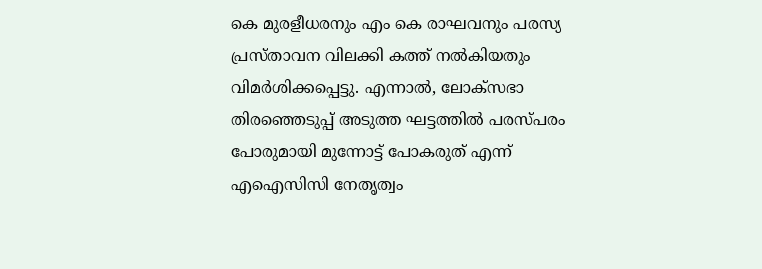കെ മുരളീധരനും എം കെ രാഘവനും പരസ്യ പ്രസ്താവന വിലക്കി കത്ത് നൽകിയതും വിമർശിക്കപ്പെട്ടു. എന്നാൽ, ലോക്സഭാ തിരഞ്ഞെടുപ്പ് അടുത്ത ഘട്ടത്തിൽ പരസ്പരം പോരുമായി മുന്നോട്ട് പോകരുത് എന്ന് എഐസിസി നേതൃത്വം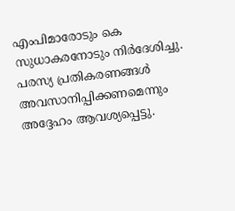എംപിമാരോടും കെ സുധാകരനോടും നിർദേശിച്ചു. പരസ്യ പ്രതികരണങ്ങൾ അവസാനിപ്പിക്കണമെന്നും അദ്ദേഹം ആവശ്യപ്പെട്ടു.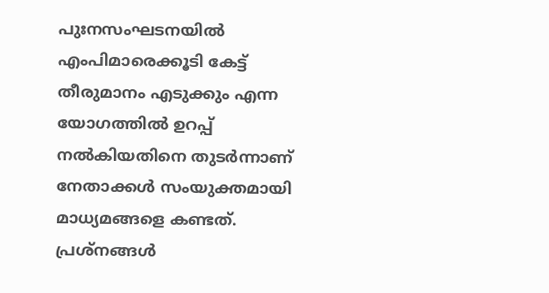പുഃനസംഘടനയിൽ എംപിമാരെക്കൂടി കേട്ട് തീരുമാനം എടുക്കും എന്ന യോഗത്തിൽ ഉറപ്പ് നൽകിയതിനെ തുടർന്നാണ് നേതാക്കൾ സംയുക്തമായി മാധ്യമങ്ങളെ കണ്ടത്. പ്രശ്നങ്ങൾ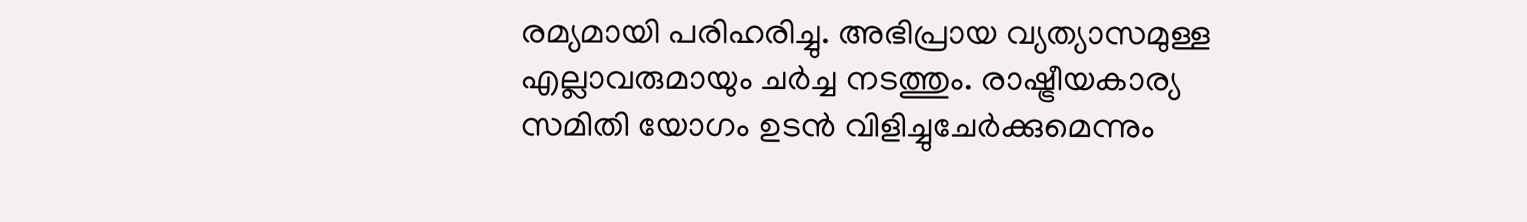രമ്യമായി പരിഹരിച്ചു. അഭിപ്രായ വ്യത്യാസമുള്ള എല്ലാവരുമായും ചർച്ച നടത്തും. രാഷ്ട്രീയകാര്യ സമിതി യോഗം ഉടൻ വിളിച്ചുചേർക്കുമെന്നും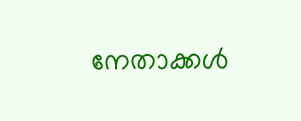നേതാക്കൾ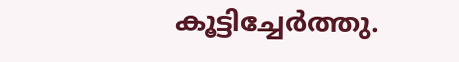കൂട്ടിച്ചേർത്തു.